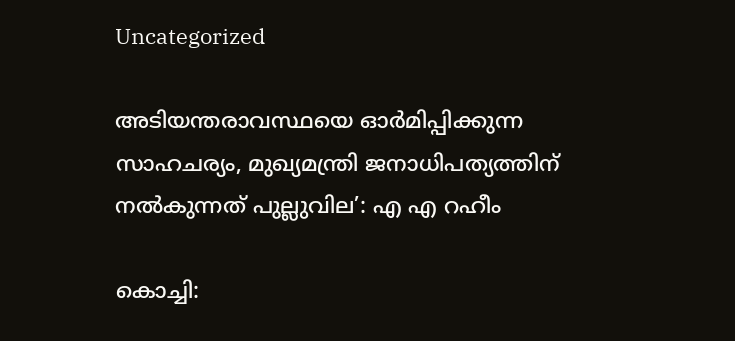Uncategorized

അടിയന്തരാവസ്ഥയെ ഓര്‍മിപ്പിക്കുന്ന സാഹചര്യം, മുഖ്യമന്ത്രി ജനാധിപത്യത്തിന് നല്‍കുന്നത് പുല്ലുവില’: എ എ റഹീം

കൊച്ചി: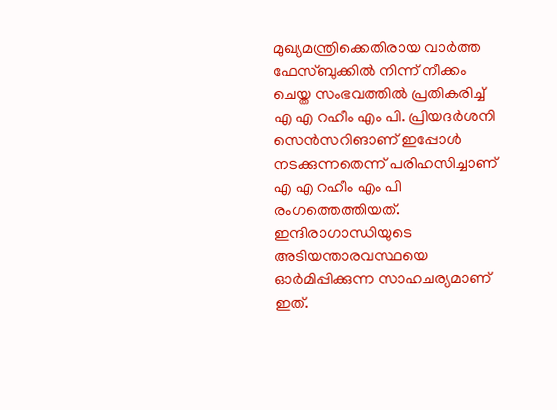മുഖ്യമന്ത്രിക്കെതിരായ വാര്‍ത്ത ഫേസ്ബുക്കില്‍ നിന്ന് നീക്കം ചെയ്ത സംഭവത്തില്‍ പ്രതികരിച്ച് എ എ റഹീം എം പി. പ്രിയദര്‍ശനി സെന്‍സറിങാണ് ഇപ്പോള്‍ നടക്കുന്നതെന്ന് പരിഹസിച്ചാണ് എ എ റഹീം എം പി രംഗത്തെത്തിയത്. ഇന്ദിരാഗാന്ധിയുടെ അടിയന്താരവസ്ഥയെ ഓര്‍മിപ്പിക്കുന്ന സാഹചര്യമാണ് ഇത്.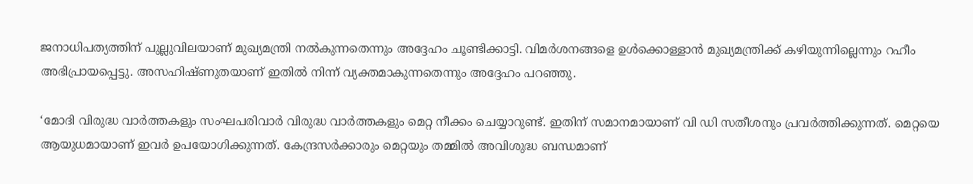ജനാധിപത്യത്തിന് പുല്ലുവിലയാണ് മുഖ്യമന്ത്രി നല്‍കുന്നതെന്നും അദ്ദേഹം ചൂണ്ടിക്കാട്ടി. വിമര്‍ശനങ്ങളെ ഉള്‍ക്കൊള്ളാന്‍ മുഖ്യമന്ത്രിക്ക് കഴിയുന്നില്ലെന്നും റഹീം അഭിപ്രായപ്പെട്ടു. അസഹിഷ്ണുതയാണ് ഇതില്‍ നിന്ന് വ്യക്തമാകുന്നതെന്നും അദ്ദേഹം പറഞ്ഞു.

‘മോദി വിരുദ്ധ വാര്‍ത്തകളും സംഘപരിവാര്‍ വിരുദ്ധ വാര്‍ത്തകളും മെറ്റ നീക്കം ചെയ്യാറുണ്ട്. ഇതിന് സമാനമായാണ് വി ഡി സതീശനും പ്രവര്‍ത്തിക്കുന്നത്. മെറ്റയെ ആയുധമായാണ് ഇവര്‍ ഉപയോഗിക്കുന്നത്. കേന്ദ്രസര്‍ക്കാരും മെറ്റയും തമ്മില്‍ അവിശുദ്ധ ബന്ധമാണ്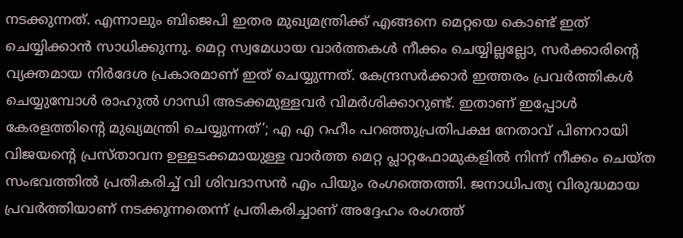നടക്കുന്നത്. എന്നാലും ബിജെപി ഇതര മുഖ്യമന്ത്രിക്ക് എങ്ങനെ മെറ്റയെ കൊണ്ട് ഇത് ചെയ്യിക്കാന്‍ സാധിക്കുന്നു. മെറ്റ സ്വമേധായ വാര്‍ത്തകള്‍ നീക്കം ചെയ്യില്ലല്ലോ, സര്‍ക്കാരിന്റെ വ്യക്തമായ നിര്‍ദേശ പ്രകാരമാണ് ഇത് ചെയ്യുന്നത്. കേന്ദ്രസര്‍ക്കാര്‍ ഇത്തരം പ്രവര്‍ത്തികള്‍ ചെയ്യുമ്പോള്‍ രാഹുല്‍ ഗാന്ധി അടക്കമുള്ളവര്‍ വിമര്‍ശിക്കാറുണ്ട്. ഇതാണ് ഇപ്പോള്‍ കേരളത്തിന്റെ മുഖ്യമന്ത്രി ചെയ്യുന്നത്’; എ എ റഹീം പറഞ്ഞുപ്രതിപക്ഷ നേതാവ് പിണറായി വിജയന്റെ പ്രസ്താവന ഉള്ളടക്കമായുള്ള വാര്‍ത്ത മെറ്റ പ്ലാറ്റഫോമുകളില്‍ നിന്ന് നീക്കം ചെയ്ത സംഭവത്തില്‍ പ്രതികരിച്ച് വി ശിവദാസന്‍ എം പിയും രംഗത്തെത്തി. ജനാധിപത്യ വിരുദ്ധമായ പ്രവര്‍ത്തിയാണ് നടക്കുന്നതെന്ന് പ്രതികരിച്ചാണ് അദ്ദേഹം രംഗത്ത്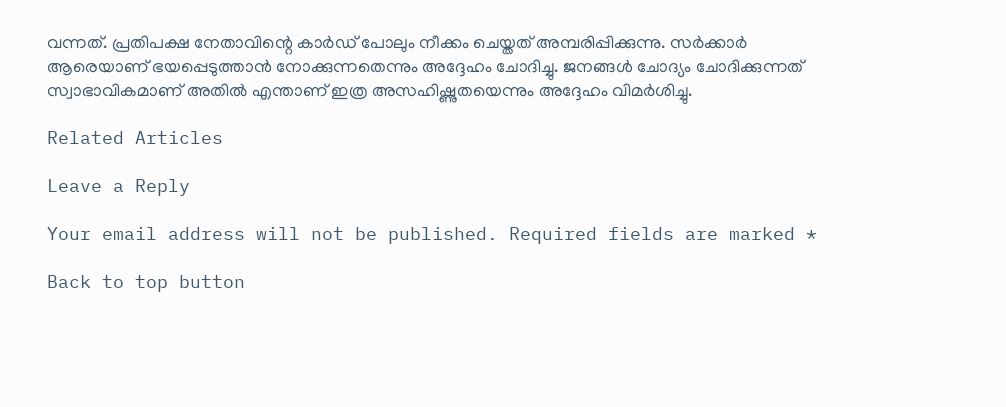വന്നത്. പ്രതിപക്ഷ നേതാവിന്റെ കാര്‍ഡ് പോലും നീക്കം ചെയ്തത് അമ്പരിപ്പിക്കുന്നു. സര്‍ക്കാര്‍ ആരെയാണ് ഭയപ്പെടുത്താന്‍ നോക്കുന്നതെന്നും അദ്ദേഹം ചോദിച്ചു. ജനങ്ങള്‍ ചോദ്യം ചോദിക്കുന്നത് സ്വാഭാവികമാണ് അതില്‍ എന്താണ് ഇത്ര അസഹിഷ്ണുതയെന്നും അദ്ദേഹം വിമര്‍ശിച്ചു.

Related Articles

Leave a Reply

Your email address will not be published. Required fields are marked *

Back to top button